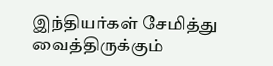இந்தியர்கள் சேமித்து வைத்திருக்கும்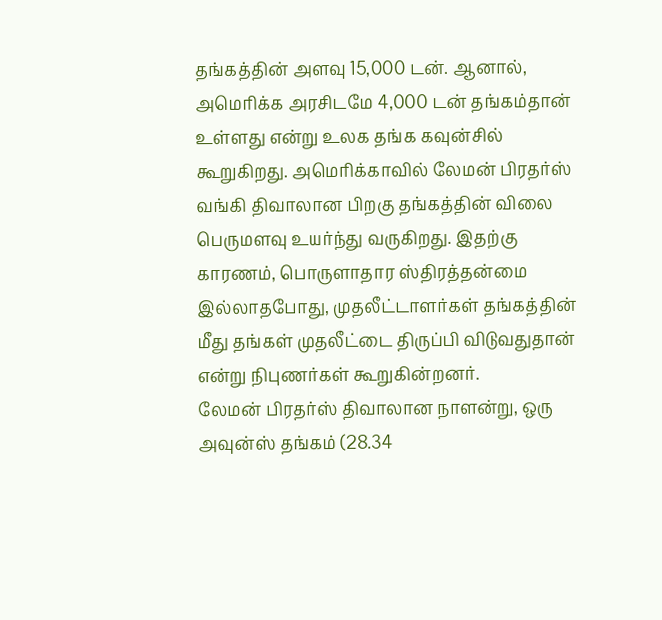தங்கத்தின் அளவு 15,000 டன். ஆனால், அமெரிக்க அரசிடமே 4,000 டன் தங்கம்தான் உள்ளது என்று உலக தங்க கவுன்சில் கூறுகிறது. அமெரிக்காவில் லேமன் பிரதர்ஸ் வங்கி திவாலான பிறகு தங்கத்தின் விலை பெருமளவு உயர்ந்து வருகிறது. இதற்கு காரணம், பொருளாதார ஸ்திரத்தன்மை இல்லாதபோது, முதலீட்டாளர்கள் தங்கத்தின் மீது தங்கள் முதலீட்டை திருப்பி விடுவதுதான் என்று நிபுணர்கள் கூறுகின்றனர்.
லேமன் பிரதர்ஸ் திவாலான நாளன்று, ஒரு அவுன்ஸ் தங்கம் (28.34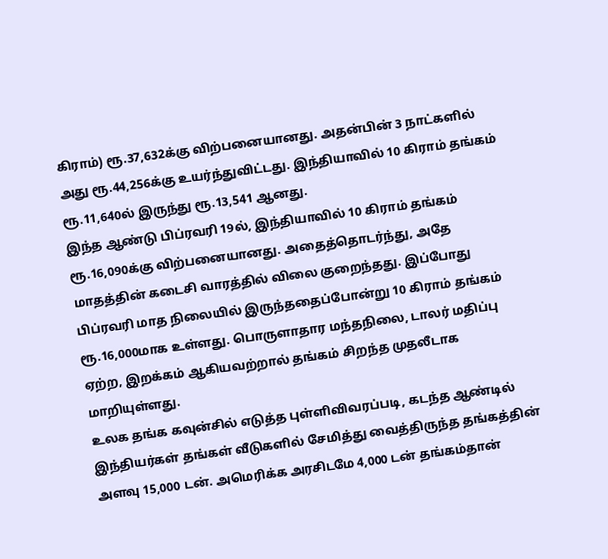கிராம்) ரூ.37,632க்கு விற்பனையானது. அதன்பின் 3 நாட்களில் அது ரூ.44,256க்கு உயர்ந்துவிட்டது. இந்தியாவில் 10 கிராம் தங்கம் ரூ.11,640ல் இருந்து ரூ.13,541 ஆனது.
இந்த ஆண்டு பிப்ரவரி 19ல், இந்தியாவில் 10 கிராம் தங்கம் ரூ.16,090க்கு விற்பனையானது. அதைத்தொடர்ந்து, அதே மாதத்தின் கடைசி வாரத்தில் விலை குறைந்தது. இப்போது பிப்ரவரி மாத நிலையில் இருந்ததைப்போன்று 10 கிராம் தங்கம் ரூ.16,000மாக உள்ளது. பொருளாதார மந்தநிலை, டாலர் மதிப்பு ஏற்ற, இறக்கம் ஆகியவற்றால் தங்கம் சிறந்த முதலீடாக மாறியுள்ளது.
உலக தங்க கவுன்சில் எடுத்த புள்ளிவிவரப்படி, கடந்த ஆண்டில் இந்தியர்கள் தங்கள் வீடுகளில் சேமித்து வைத்திருந்த தங்கத்தின் அளவு 15,000 டன். அமெரிக்க அரசிடமே 4,000 டன் தங்கம்தான்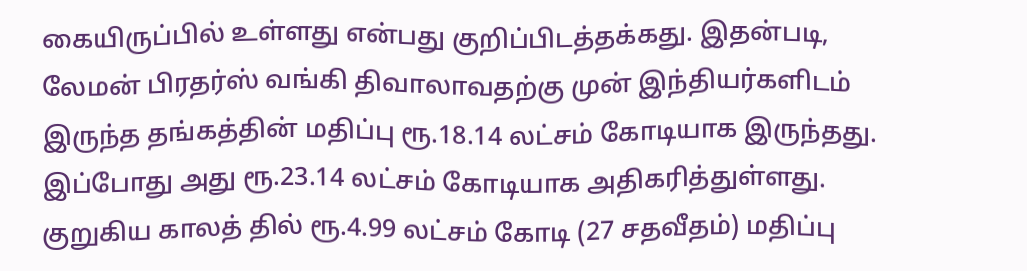கையிருப்பில் உள்ளது என்பது குறிப்பிடத்தக்கது. இதன்படி, லேமன் பிரதர்ஸ் வங்கி திவாலாவதற்கு முன் இந்தியர்களிடம் இருந்த தங்கத்தின் மதிப்பு ரூ.18.14 லட்சம் கோடியாக இருந்தது. இப்போது அது ரூ.23.14 லட்சம் கோடியாக அதிகரித்துள்ளது. குறுகிய காலத் தில் ரூ.4.99 லட்சம் கோடி (27 சதவீதம்) மதிப்பு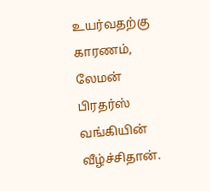உயர்வதற்கு காரணம், லேமன் பிரதர்ஸ் வங்கியின் வீழ்ச்சிதான்.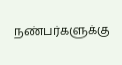நண்பர்களுக்கு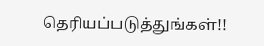தெரியப்படுத்துங்கள்!!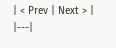| < Prev | Next > |
|---|